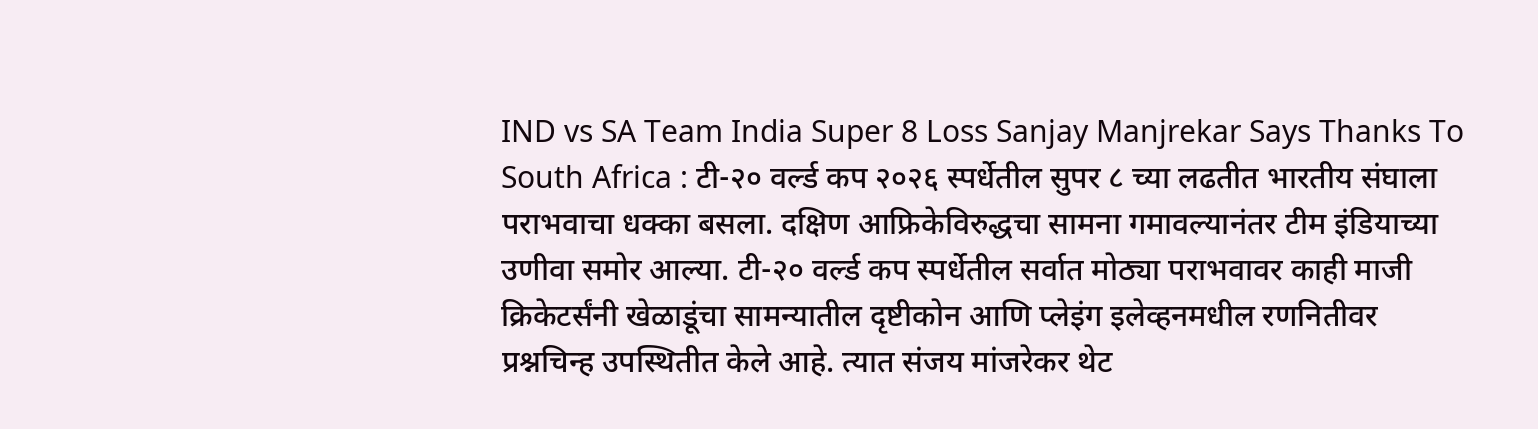IND vs SA Team India Super 8 Loss Sanjay Manjrekar Says Thanks To South Africa : टी-२० वर्ल्ड कप २०२६ स्पर्धेतील सुपर ८ च्या लढतीत भारतीय संघाला पराभवाचा धक्का बसला. दक्षिण आफ्रिकेविरुद्धचा सामना गमावल्यानंतर टीम इंडियाच्या उणीवा समोर आल्या. टी-२० वर्ल्ड कप स्पर्धेतील सर्वात मोठ्या पराभवावर काही माजी क्रिकेटर्संनी खेळाडूंचा सामन्यातील दृष्टीकोन आणि प्लेइंग इलेव्हनमधील रणनितीवर प्रश्नचिन्ह उपस्थितीत केले आहे. त्यात संजय मांजरेकर थेट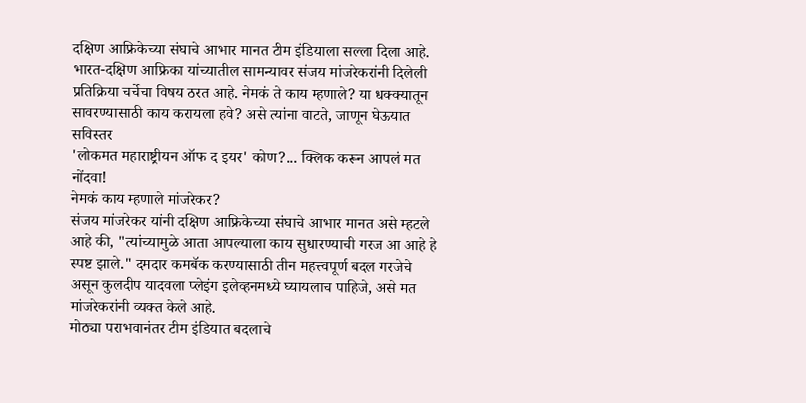दक्षिण आफ्रिकेच्या संघाचे आभार मानत टीम इंडियाला सल्ला दिला आहे. भारत-दक्षिण आफ्रिका यांच्यातील सामन्यावर संजय मांजरेकरांनी दिलेली प्रतिक्रिया चर्चेचा विषय ठरत आहे. नेमकं ते काय म्हणाले? या धक्क्यातून सावरण्यासाठी काय करायला हवे? असे त्यांना वाटते, जाणून घेऊयात सविस्तर
'लोकमत महाराष्ट्रीयन ऑफ द इयर' कोण?... क्लिक करून आपलं मत नोंदवा!
नेमकं काय म्हणाले मांजरेकर?
संजय मांजरेकर यांनी दक्षिण आफ्रिकेच्या संघाचे आभार मानत असे म्हटले आहे की, "त्यांच्यामुळे आता आपल्याला काय सुधारण्याची गरज आ आहे हे स्पष्ट झाले." दमदार कमबॅक करण्यासाठी तीन महत्त्वपूर्ण बदल गरजेचे असून कुलदीप यादवला प्लेइंग इलेव्हनमध्ये घ्यायलाच पाहिजे, असे मत मांजरेकरांनी व्यक्त केले आहे.
मोठ्या पराभवानंतर टीम इंडियात बदलाचे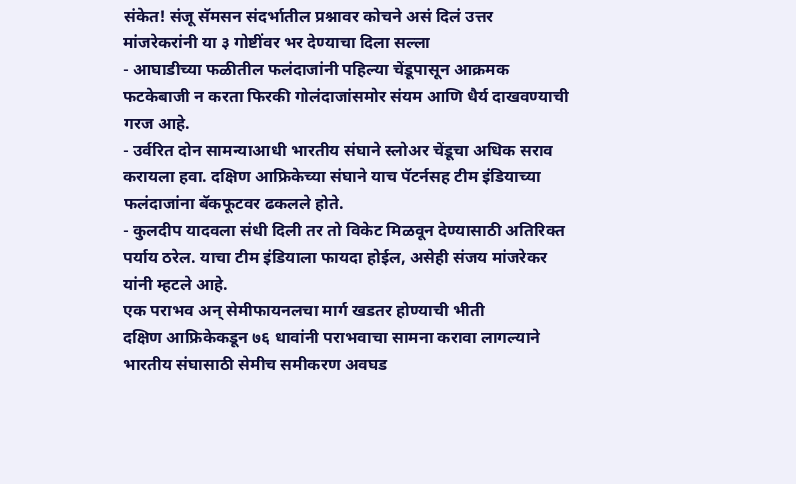संकेत! संजू सॅमसन संदर्भातील प्रश्नावर कोचने असं दिलं उत्तर
मांजरेकरांनी या ३ गोष्टींवर भर देण्याचा दिला सल्ला
- आघाडीच्या फळीतील फलंदाजांनी पहिल्या चेंडूपासून आक्रमक फटकेबाजी न करता फिरकी गोलंदाजांसमोर संयम आणि धैर्य दाखवण्याची गरज आहे.
- उर्वरित दोन सामन्याआधी भारतीय संघाने स्लोअर चेंडूचा अधिक सराव करायला हवा. दक्षिण आफ्रिकेच्या संघाने याच पॅटर्नसह टीम इंडियाच्या फलंदाजांना बॅकफूटवर ढकलले होते.
- कुलदीप यादवला संधी दिली तर तो विकेट मिळवून देण्यासाठी अतिरिक्त पर्याय ठरेल. याचा टीम इंडियाला फायदा होईल, असेही संजय मांजरेकर यांनी म्हटले आहे.
एक पराभव अन् सेमीफायनलचा मार्ग खडतर होण्याची भीती
दक्षिण आफ्रिकेकडून ७६ धावांनी पराभवाचा सामना करावा लागल्याने भारतीय संघासाठी सेमीच समीकरण अवघड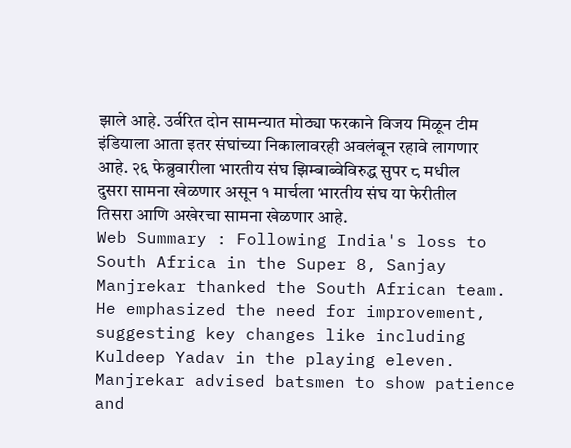झाले आहे. उर्वरित दोन सामन्यात मोठ्या फरकाने विजय मिळून टीम इंडियाला आता इतर संघांच्या निकालावरही अवलंबून रहावे लागणार आहे. २६ फेब्रुवारीला भारतीय संघ झिम्बाब्वेविरुद्ध सुपर ८ मधील दुसरा सामना खेळणार असून १ मार्चला भारतीय संघ या फेरीतील तिसरा आणि अखेरचा सामना खेळणार आहे.
Web Summary : Following India's loss to South Africa in the Super 8, Sanjay Manjrekar thanked the South African team. He emphasized the need for improvement, suggesting key changes like including Kuldeep Yadav in the playing eleven. Manjrekar advised batsmen to show patience and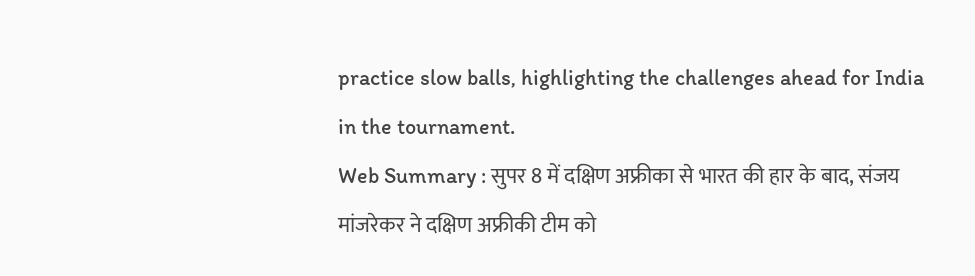practice slow balls, highlighting the challenges ahead for India in the tournament.
Web Summary : सुपर 8 में दक्षिण अफ्रीका से भारत की हार के बाद, संजय मांजरेकर ने दक्षिण अफ्रीकी टीम को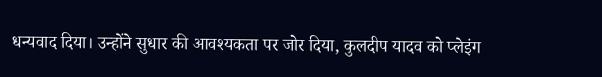धन्यवाद दिया। उन्होंने सुधार की आवश्यकता पर जोर दिया, कुलदीप यादव को प्लेइंग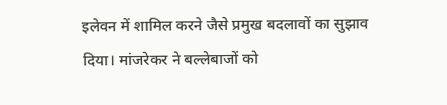इलेवन में शामिल करने जैसे प्रमुख बदलावों का सुझाव दिया। मांजरेकर ने बल्लेबाजों को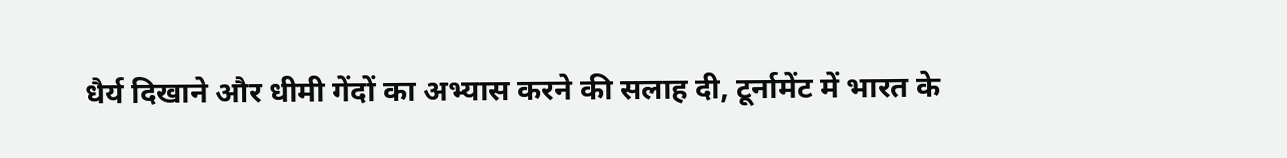धैर्य दिखाने और धीमी गेंदों का अभ्यास करने की सलाह दी, टूर्नामेंट में भारत के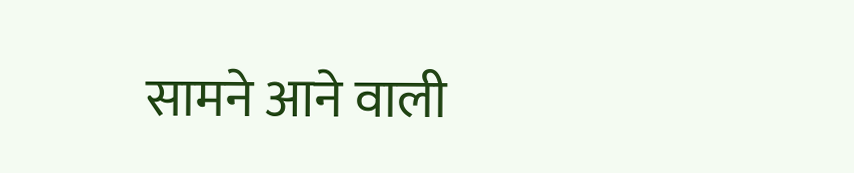सामने आने वाली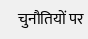चुनौतियों पर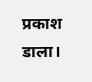प्रकाश डाला।